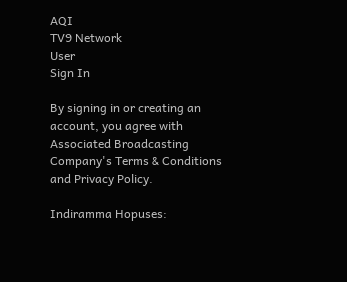AQI
TV9 Network
User
Sign In

By signing in or creating an account, you agree with Associated Broadcasting Company's Terms & Conditions and Privacy Policy.

Indiramma Hopuses: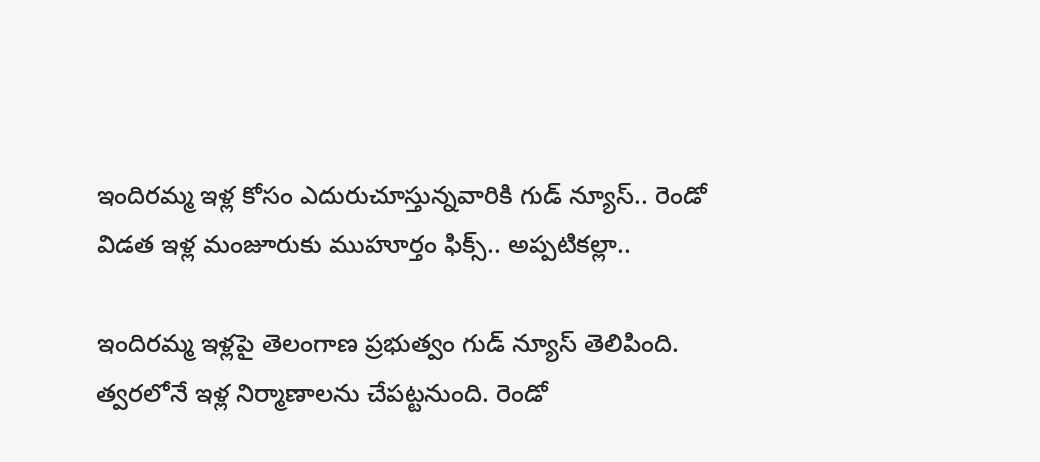ఇందిరమ్మ ఇళ్ల కోసం ఎదురుచూస్తున్నవారికి గుడ్ న్యూస్.. రెండో విడత ఇళ్ల మంజూరుకు ముహూర్తం ఫిక్స్.. అప్పటికల్లా..

ఇందిరమ్మ ఇళ్లపై తెలంగాణ ప్రభుత్వం గుడ్ న్యూస్ తెలిపింది. త్వరలోనే ఇళ్ల నిర్మాణాలను చేపట్టనుంది. రెండో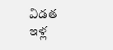విడత ఇళ్ల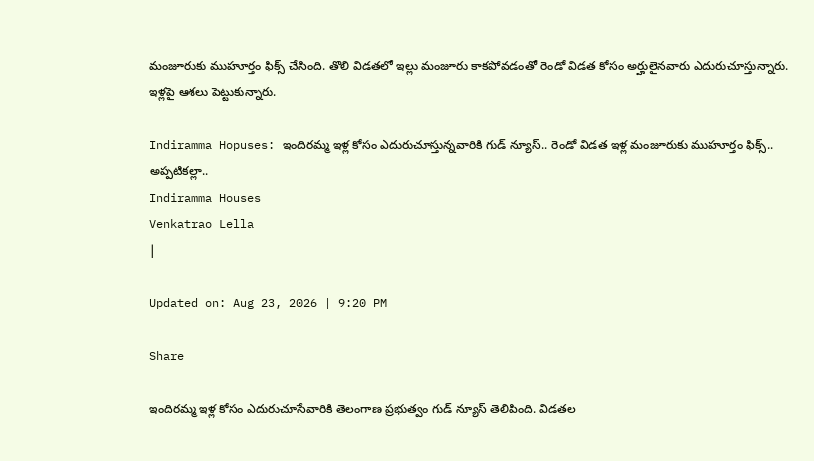మంజూరుకు ముహూర్తం ఫిక్స్ చేసింది. తొలి విడతలో ఇల్లు మంజూరు కాకపోవడంతో రెండో విడత కోసం అర్హులైనవారు ఎదురుచూస్తున్నారు. ఇళ్లపై ఆశలు పెట్టుకున్నారు.

Indiramma Hopuses: ఇందిరమ్మ ఇళ్ల కోసం ఎదురుచూస్తున్నవారికి గుడ్ న్యూస్.. రెండో విడత ఇళ్ల మంజూరుకు ముహూర్తం ఫిక్స్.. అప్పటికల్లా..
Indiramma Houses
Venkatrao Lella
|

Updated on: Aug 23, 2026 | 9:20 PM

Share

ఇందిరమ్మ ఇళ్ల కోసం ఎదురుచూసేవారికి తెలంగాణ ప్రభుత్వం గుడ్ న్యూస్ తెలిపింది. విడతల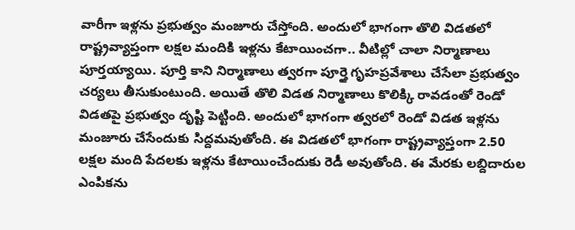వారీగా ఇళ్లను ప్రభుత్వం మంజూరు చేస్తోంది. అందులో భాగంగా తొలి విడతలో రాష్ట్రవ్యాప్తంగా లక్షల మందికి ఇళ్లను కేటాయించగా.. వీటిల్లో చాలా నిర్మాణాలు పూర్తయ్యాయి. పూర్తి కాని నిర్మాణాలు త్వరగా పూర్తై గృహప్రవేశాలు చేసేలా ప్రభుత్వం చర్యలు తీసుకుంటుంది. అయితే తొలి విడత నిర్మాణాలు కొలిక్కి రావడంతో రెండో విడతపై ప్రభుత్వం దృష్టి పెట్టింది. అందులో భాగంగా త్వరలో రెండో విడత ఇళ్లను మంజూరు చేసేందుకు సిద్దమవుతోంది. ఈ విడతలో భాగంగా రాష్ట్రవ్యాప్తంగా 2.50 లక్షల మంది పేదలకు ఇళ్లను కేటాయించేందుకు రెడీ అవుతోంది. ఈ మేరకు లబ్దిదారుల ఎంపికను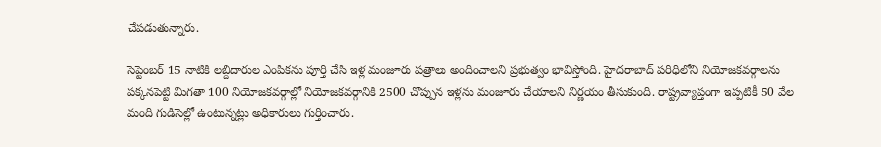చేపడుతున్నారు.

సెప్టెంబర్ 15 నాటికి లబ్దిదారుల ఎంపికను పూర్తి చేసి ఇళ్ల మంజూరు పత్రాలు అందించాలని ప్రభుత్వం భావిస్తోంది. హైదరాబాద్‌ పరిధిలోని నియోజకవర్గాలను పక్కనపెట్టి మిగతా 100 నియోజకవర్గాల్లో నియోజకవర్గానికి 2500 చొప్పున ఇళ్లను మంజూరు చేయాలని నిర్ణయం తీసుకుంది. రాష్ట్రవ్యాప్తంగా ఇప్పటికీ 50 వేల మంది గుడిసెల్లో ఉంటున్నట్లు అధికారులు గుర్తించారు.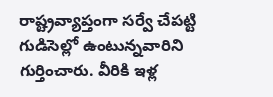రాష్ట్రవ్యాప్తంగా సర్వే చేపట్టి గుడిసెల్లో ఉంటున్నవారిని గుర్తించారు. వీరికి ఇళ్ల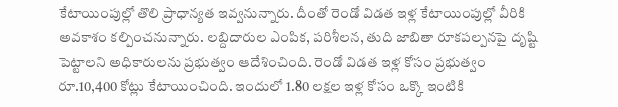కేటాయింపుల్లో తొలి ప్రాధాన్యత ఇవ్వనున్నారు. దీంతో రెండో విడత ఇళ్ల కేటాయింపుల్లో వీరికి అవకాశం కల్పించనున్నారు. లబ్దిదారుల ఎంపిక, పరిశీలన, తుది జాబితా రూకపల్పనపై దృష్టి పెట్టాలని అధికారులను ప్రభుత్వం ఆదేశించింది. రెండో విడత ఇళ్ల కోసం ప్రభుత్వం రూ.10,400 కోట్లు కేటాయించింది. ఇందులో 1.80 లక్షల ఇళ్ల కోసం ఒక్కొ ఇంటికి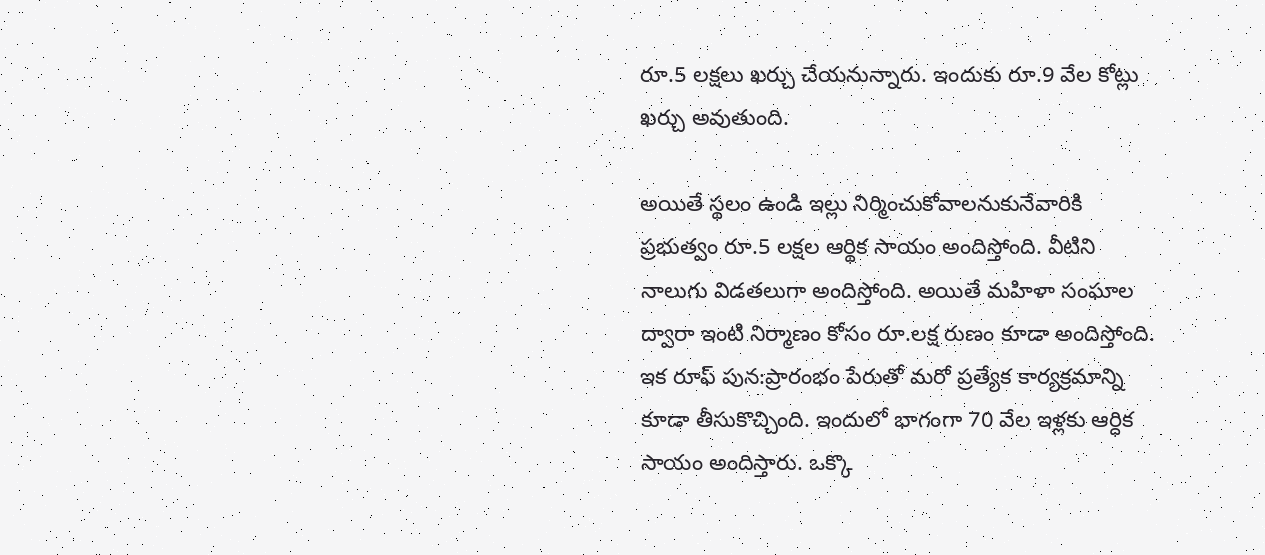రూ.5 లక్షలు ఖర్చు చేయనున్నారు. ఇందుకు రూ.9 వేల కోట్లు ఖర్చు అవుతుంది.

అయితే స్థలం ఉండి ఇల్లు నిర్మించుకోవాలనుకునేవారికి ప్రభుత్వం రూ.5 లక్షల ఆర్థిక సాయం అందిస్తోంది. వీటిని నాలుగు విడతలుగా అందిస్తోంది. అయితే మహిళా సంఘాల ద్వారా ఇంటి నిర్మాణం కోసం రూ.లక్ష రుణం కూడా అందిస్తోంది. ఇక రూఫ్ పున:ప్రారంభం పేరుతో మరో ప్రత్యేక కార్యక్రమాన్ని కూడా తీసుకొచ్చింది. ఇందులో భాగంగా 70 వేల ఇళ్లకు ఆర్ధిక సాయం అందిస్తారు. ఒక్కొ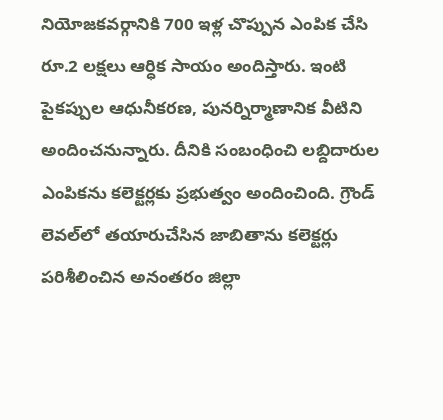నియోజకవర్గానికి 700 ఇళ్ల చొప్పున ఎంపిక చేసి రూ.2 లక్షలు ఆర్ధిక సాయం అందిస్తారు. ఇంటి పైకప్పుల ఆధునీకరణ, పునర్నిర్మాణానిక వీటిని అందించనున్నారు. దీనికి సంబంధించి లబ్దిదారుల ఎంపికను కలెక్టర్లకు ప్రభుత్వం అందించింది. గ్రౌండ్ లెవల్‌లో తయారుచేసిన జాబితాను కలెక్టర్లు పరిశీలించిన అనంతరం జిల్లా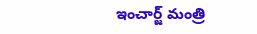ఇంచార్జ్ మంత్రి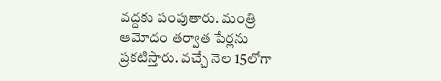వద్దకు పంపుతారు. మంత్రి ఆమోదం తర్వాత పేర్లను ప్రకటిస్తారు. వచ్చే నెల 15లోగా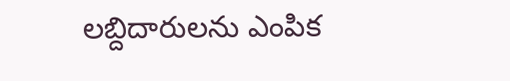లబ్దిదారులను ఎంపిక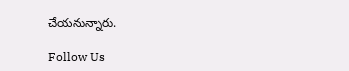చేయనున్నారు.

Follow Us